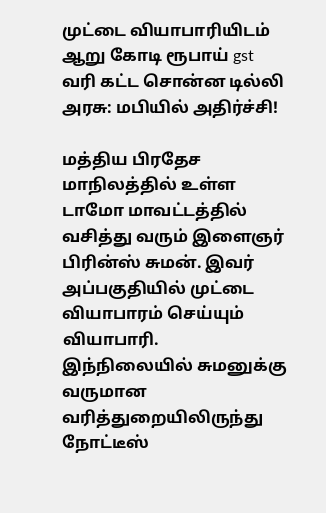முட்டை வியாபாரியிடம் ஆறு கோடி ரூபாய் gst வரி கட்ட சொன்ன டில்லி அரசு: மபியில் அதிர்ச்சி!

மத்திய பிரதேச மாநிலத்தில் உள்ள டாமோ மாவட்டத்தில் வசித்து வரும் இளைஞர் பிரின்ஸ் சுமன். இவர் அப்பகுதியில் முட்டை வியாபாரம் செய்யும் வியாபாரி.
இந்நிலையில் சுமனுக்கு வருமான வரித்துறையிலிருந்து நோட்டீஸ்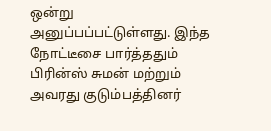ஒன்று அனுப்பப்பட்டுள்ளது. இந்த நோட்டீசை பார்த்ததும் பிரின்ஸ் சுமன் மற்றும் அவரது குடும்பத்தினர்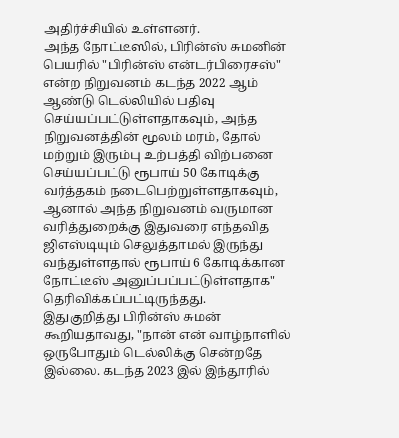அதிர்ச்சியில் உள்ளனர்.
அந்த நோட்டீஸில், பிரின்ஸ் சுமனின் பெயரில் "பிரின்ஸ் என்டர்பிரைசஸ்" என்ற நிறுவனம் கடந்த 2022 ஆம் ஆண்டு டெல்லியில் பதிவு செய்யப்பட்டுள்ளதாகவும், அந்த நிறுவனத்தின் மூலம் மரம், தோல் மற்றும் இரும்பு உற்பத்தி விற்பனை செய்யப்பட்டு ரூபாய் 50 கோடிக்கு வர்த்தகம் நடைபெற்றுள்ளதாகவும், ஆனால் அந்த நிறுவனம் வருமான வரித்துறைக்கு இதுவரை எந்தவித ஜிஎஸ்டியும் செலுத்தாமல் இருந்து வந்துள்ளதால் ரூபாய் 6 கோடிக்கான நோட்டீஸ் அனுப்பப்பட்டுள்ளதாக" தெரிவிக்கப்பட்டிருந்தது.
இதுகுறித்து பிரின்ஸ் சுமன் கூறியதாவது, "நான் என் வாழ்நாளில் ஒருபோதும் டெல்லிக்கு சென்றதே இல்லை. கடந்த 2023 இல் இந்தூரில்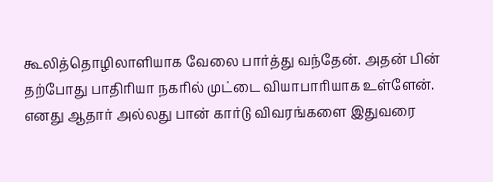கூலித்தொழிலாளியாக வேலை பார்த்து வந்தேன். அதன் பின் தற்போது பாதிரியா நகரில் முட்டை வியாபாரியாக உள்ளேன். எனது ஆதார் அல்லது பான் கார்டு விவரங்களை இதுவரை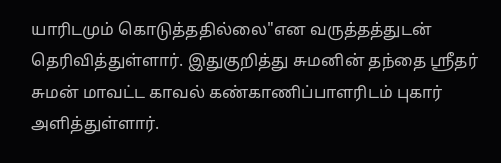யாரிடமும் கொடுத்ததில்லை"என வருத்தத்துடன் தெரிவித்துள்ளார். இதுகுறித்து சுமனின் தந்தை ஸ்ரீதர் சுமன் மாவட்ட காவல் கண்காணிப்பாளரிடம் புகார் அளித்துள்ளார்.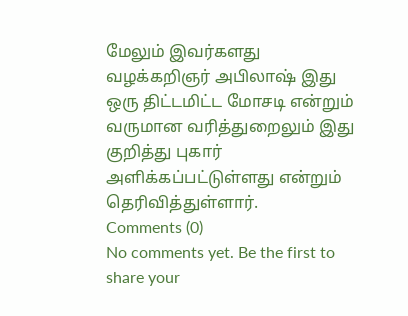மேலும் இவர்களது வழக்கறிஞர் அபிலாஷ் இது ஒரு திட்டமிட்ட மோசடி என்றும் வருமான வரித்துறைலும் இது குறித்து புகார் அளிக்கப்பட்டுள்ளது என்றும் தெரிவித்துள்ளார்.
Comments (0)
No comments yet. Be the first to share your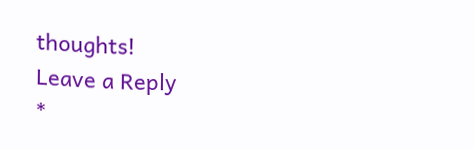thoughts!
Leave a Reply
*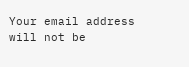Your email address will not be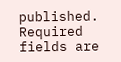published. Required fields are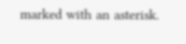marked with an asterisk.